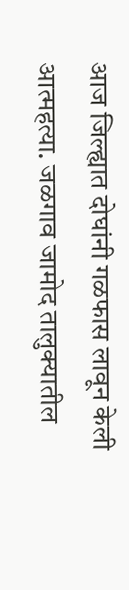आज जिल्ह्यात दोघांनी गळफास लावून केली आत्महत्या. जळगाव जामोद तालुक्यातील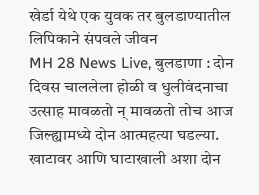खेर्डा येथे एक युवक तर बुलडाण्यातील लिपिकाने संपवले जीवन
MH 28 News Live, बुलडाणा : दोन दिवस चाललेला होळी व धुलीवंदनाचा उत्साह मावळतो न् मावळतो तोच आज जिल्ह्यामध्ये दोन आत्महत्या घडल्या. खाटावर आणि घाटाखाली अशा दोन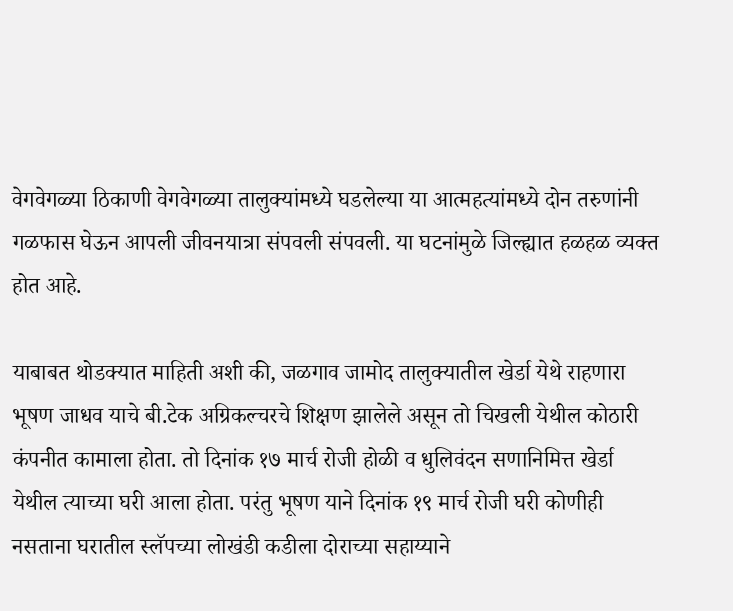वेगवेगळ्या ठिकाणी वेगवेगळ्या तालुक्यांमध्ये घडलेल्या या आत्महत्यांमध्ये दोन तरुणांनी गळफास घेऊन आपली जीवनयात्रा संपवली संपवली. या घटनांमुळे जिल्ह्यात हळहळ व्यक्त होत आहे.

याबाबत थोडक्यात माहिती अशी की, जळगाव जामोद तालुक्यातील खेर्डा येथे राहणारा भूषण जाधव याचे बी.टेक अग्रिकल्चरचे शिक्षण झालेले असून तो चिखली येथील कोठारी कंपनीत कामाला होता. तो दिनांक १७ मार्च रोजी होळी व धुलिवंदन सणानिमित्त खेर्डा येथील त्याच्या घरी आला होता. परंतु भूषण याने दिनांक १९ मार्च रोजी घरी कोणीही नसताना घरातील स्लॅपच्या लोखंडी कडीला दोराच्या सहाय्याने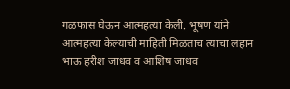गळफास घेऊन आत्महत्या केली. भूषण यांने आत्महत्या केल्याची माहिती मिळताच त्याचा लहान भाऊ हरीश जाधव व आशिष जाधव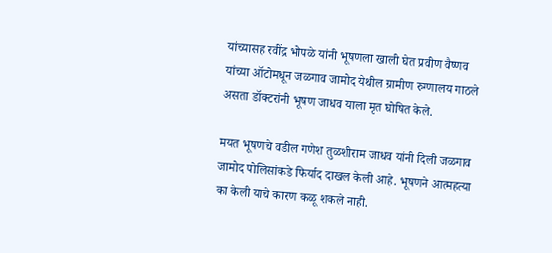यांच्यासह रवींद्र भोपळे यांनी भूषणला खाली घेत प्रवीण वैष्णव यांच्या ऑटोमधून जळगाव जामोद येथील ग्रामीण रुग्णालय गाठले असता डॉक्टरांनी भूषण जाधव याला मृत घोषित केले.

मयत भूषणचे वडील गणेश तुळशीराम जाधव यांनी दिली जळगाव जामोद पोलिसांकडे फिर्याद दाखल केली आहे. भूषणने आत्महत्या का केली याचे कारण कळू शकले नाही.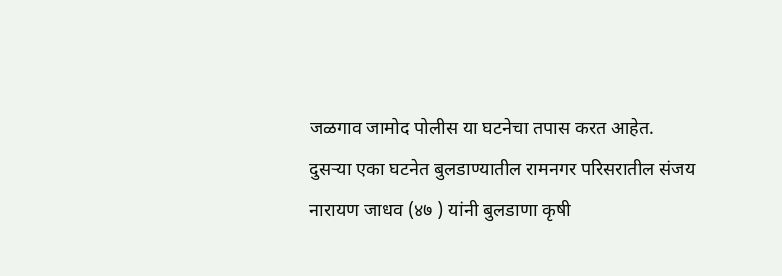जळगाव जामोद पोलीस या घटनेचा तपास करत आहेत.
दुसऱ्या एका घटनेत बुलडाण्यातील रामनगर परिसरातील संजय नारायण जाधव (४७ ) यांनी बुलडाणा कृषी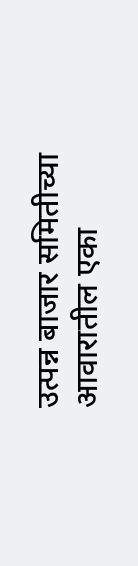उत्पन्न बाजार समितीच्या आवारातील एका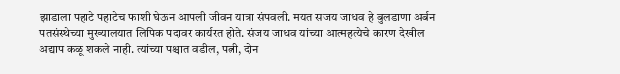झाडाला पहाटे पहाटेच फाशी घेऊन आपली जीवन यात्रा संपवली. मयत सजय जाधव हे बुलडाणा अर्बन पतसंस्थेच्या मुख्यालयात लिपिक पदावर कार्यरत होते. संजय जाधव यांच्या आत्महत्येचे कारण देखील अद्याप कळू शकले नाही. त्यांच्या पश्चात वडील, पत्नी, दोन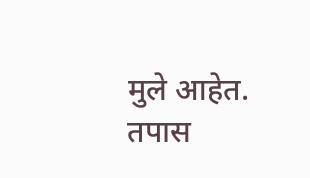मुले आहेत. तपास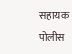सहायक पोलीस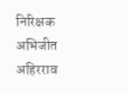निरिक्षक अभिजीत अहिरराव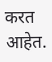करत आहेत.